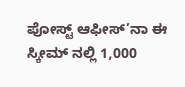ಪೋಸ್ಟ್ ಆಫೀಸ್’ನಾ ಈ ಸ್ಕೀಮ್ ನಲ್ಲಿ 1,000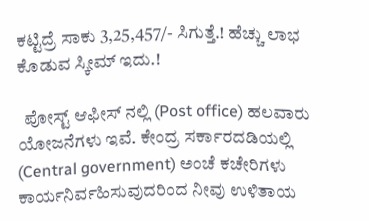ಕಟ್ಟಿದ್ರೆ ಸಾಕು 3,25,457/- ಸಿಗುತ್ತೆ.! ಹೆಚ್ಚು ಲಾಭ ಕೊಡುವ ಸ್ಕೀಮ್ ಇದು.!

  ಪೋಸ್ಟ್ ಆಫೀಸ್ ನಲ್ಲಿ (Post office) ಹಲವಾರು ಯೋಜನೆಗಳು ಇವೆ. ಕೇಂದ್ರ ಸರ್ಕಾರದಡಿಯಲ್ಲಿ (Central government) ಅಂಚೆ ಕಚೇರಿಗಳು ಕಾರ್ಯನಿರ್ವಹಿಸುವುದರಿಂದ ನೀವು ಉಳಿತಾಯ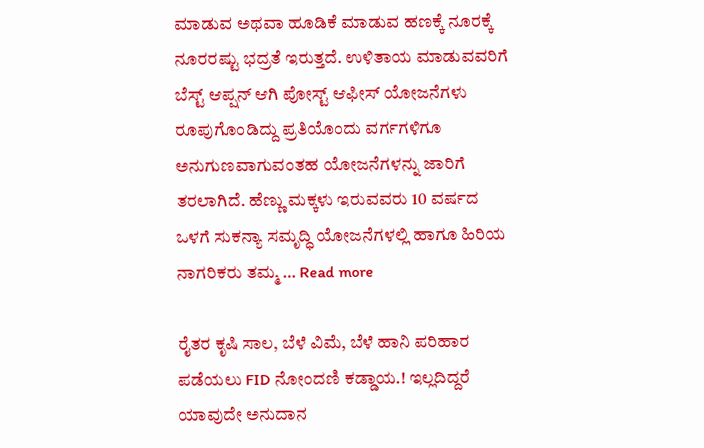ಮಾಡುವ ಅಥವಾ ಹೂಡಿಕೆ ಮಾಡುವ ಹಣಕ್ಕೆ ನೂರಕ್ಕೆ ನೂರರಷ್ಟು ಭದ್ರತೆ ಇರುತ್ತದೆ. ಉಳಿತಾಯ ಮಾಡುವವರಿಗೆ ಬೆಸ್ಟ್ ಆಪ್ಷನ್ ಆಗಿ ಪೋಸ್ಟ್ ಆಫೀಸ್ ಯೋಜನೆಗಳು ರೂಪುಗೊಂಡಿದ್ದು ಪ್ರತಿಯೊಂದು ವರ್ಗಗಳಿಗೂ ಅನುಗುಣವಾಗುವಂತಹ ಯೋಜನೆಗಳನ್ನು ಜಾರಿಗೆ ತರಲಾಗಿದೆ. ಹೆಣ್ಣು ಮಕ್ಕಳು ಇರುವವರು 10 ವರ್ಷದ ಒಳಗೆ ಸುಕನ್ಯಾ ಸಮೃದ್ಧಿ ಯೋಜನೆಗಳಲ್ಲಿ ಹಾಗೂ ಹಿರಿಯ ನಾಗರಿಕರು ತಮ್ಮ … Read more

ರೈತರ ಕೃಷಿ ಸಾಲ, ಬೆಳೆ ವಿಮೆ, ಬೆಳೆ ಹಾನಿ ಪರಿಹಾರ ಪಡೆಯಲು FID ನೋಂದಣಿ ಕಡ್ಡಾಯ.! ಇಲ್ಲದಿದ್ದರೆ ಯಾವುದೇ ಅನುದಾನ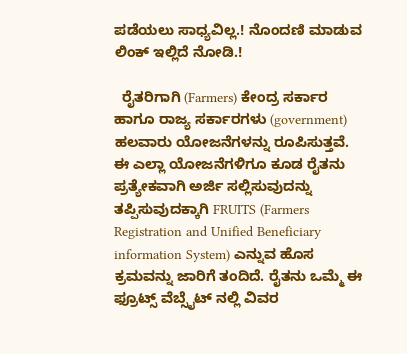ಪಡೆಯಲು ಸಾಧ್ಯವಿಲ್ಲ.! ನೊಂದಣಿ ಮಾಡುವ ಲಿಂಕ್ ಇಲ್ಲಿದೆ ನೋಡಿ.!

  ರೈತರಿಗಾಗಿ (Farmers) ಕೇಂದ್ರ ಸರ್ಕಾರ ಹಾಗೂ ರಾಜ್ಯ ಸರ್ಕಾರಗಳು (government) ಹಲವಾರು ಯೋಜನೆಗಳನ್ನು ರೂಪಿಸುತ್ತವೆ. ಈ ಎಲ್ಲಾ ಯೋಜನೆಗಳಿಗೂ ಕೂಡ ರೈತನು ಪ್ರತ್ಯೇಕವಾಗಿ ಅರ್ಜಿ ಸಲ್ಲಿಸುವುದನ್ನು ತಪ್ಪಿಸುವುದಕ್ಕಾಗಿ FRUITS (Farmers Registration and Unified Beneficiary information System) ಎನ್ನುವ ಹೊಸ ಕ್ರಮವನ್ನು ಜಾರಿಗೆ ತಂದಿದೆ. ರೈತನು ಒಮ್ಮೆ ಈ ಫ್ರೂಟ್ಸ್ ವೆಬ್ಸೈಟ್ ನಲ್ಲಿ ವಿವರ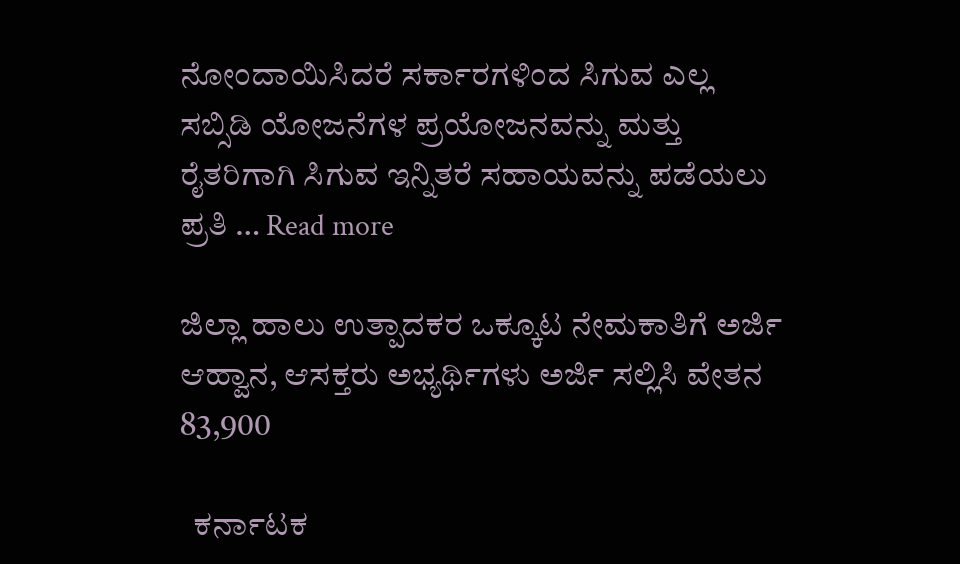ನೋಂದಾಯಿಸಿದರೆ ಸರ್ಕಾರಗಳಿಂದ ಸಿಗುವ ಎಲ್ಲ ಸಬ್ಸಿಡಿ ಯೋಜನೆಗಳ ಪ್ರಯೋಜನವನ್ನು ಮತ್ತು ರೈತರಿಗಾಗಿ ಸಿಗುವ ಇನ್ನಿತರೆ ಸಹಾಯವನ್ನು ಪಡೆಯಲು ಪ್ರತಿ … Read more

ಜಿಲ್ಲಾ ಹಾಲು ಉತ್ಪಾದಕರ ಒಕ್ಕೂಟ ನೇಮಕಾತಿಗೆ ಅರ್ಜಿ ಆಹ್ವಾನ, ಆಸಕ್ತರು ಅಭ್ಯರ್ಥಿಗಳು ಅರ್ಜಿ ಸಲ್ಲಿಸಿ ವೇತನ 83,900

  ಕರ್ನಾಟಕ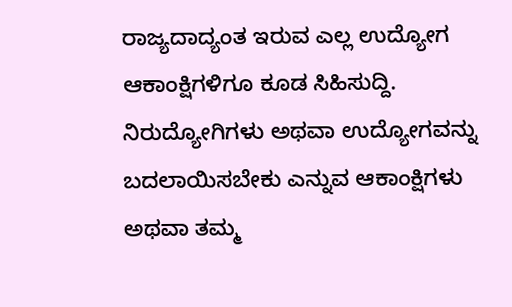ರಾಜ್ಯದಾದ್ಯಂತ ಇರುವ ಎಲ್ಲ ಉದ್ಯೋಗ ಆಕಾಂಕ್ಷಿಗಳಿಗೂ ಕೂಡ ಸಿಹಿಸುದ್ದಿ. ನಿರುದ್ಯೋಗಿಗಳು ಅಥವಾ ಉದ್ಯೋಗವನ್ನು ಬದಲಾಯಿಸಬೇಕು ಎನ್ನುವ ಆಕಾಂಕ್ಷಿಗಳು ಅಥವಾ ತಮ್ಮ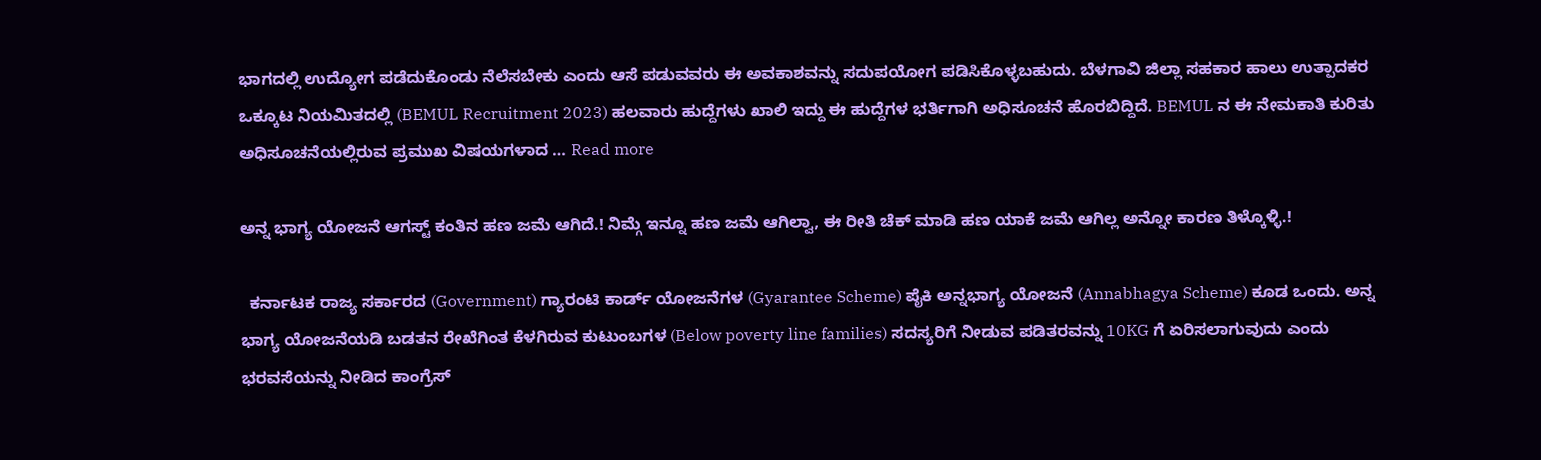ಭಾಗದಲ್ಲಿ ಉದ್ಯೋಗ ಪಡೆದುಕೊಂಡು ನೆಲೆಸಬೇಕು ಎಂದು ಆಸೆ ಪಡುವವರು ಈ ಅವಕಾಶವನ್ನು ಸದುಪಯೋಗ ಪಡಿಸಿಕೊಳ್ಳಬಹುದು. ಬೆಳಗಾವಿ ಜಿಲ್ಲಾ ಸಹಕಾರ ಹಾಲು ಉತ್ಪಾದಕರ ಒಕ್ಕೂಟ ನಿಯಮಿತದಲ್ಲಿ (BEMUL Recruitment 2023) ಹಲವಾರು ಹುದ್ದೆಗಳು ಖಾಲಿ ಇದ್ದು ಈ ಹುದ್ದೆಗಳ ಭರ್ತಿಗಾಗಿ ಅಧಿಸೂಚನೆ ಹೊರಬಿದ್ದಿದೆ. BEMUL ನ ಈ ನೇಮಕಾತಿ ಕುರಿತು ಅಧಿಸೂಚನೆಯಲ್ಲಿರುವ ಪ್ರಮುಖ ವಿಷಯಗಳಾದ … Read more

ಅನ್ನ ಭಾಗ್ಯ ಯೋಜನೆ ಆಗಸ್ಟ್ ಕಂತಿನ ಹಣ ಜಮೆ ಆಗಿದೆ.! ನಿಮ್ಗೆ ಇನ್ನೂ ಹಣ ಜಮೆ ಆಗಿಲ್ವಾ, ಈ ರೀತಿ ಚೆಕ್ ಮಾಡಿ ಹಣ ಯಾಕೆ ಜಮೆ ಆಗಿಲ್ಲ ಅನ್ನೋ ಕಾರಣ ತಿಳ್ಕೊಳ್ಳಿ.!

  ಕರ್ನಾಟಕ ರಾಜ್ಯ ಸರ್ಕಾರದ (Government) ಗ್ಯಾರಂಟಿ ಕಾರ್ಡ್ ಯೋಜನೆಗಳ (Gyarantee Scheme) ಪೈಕಿ ಅನ್ನಭಾಗ್ಯ ಯೋಜನೆ (Annabhagya Scheme) ಕೂಡ ಒಂದು. ಅನ್ನ ಭಾಗ್ಯ ಯೋಜನೆಯಡಿ ಬಡತನ ರೇಖೆಗಿಂತ ಕೆಳಗಿರುವ ಕುಟುಂಬಗಳ (Below poverty line families) ಸದಸ್ಯರಿಗೆ ನೀಡುವ ಪಡಿತರವನ್ನು 10KG ಗೆ ಏರಿಸಲಾಗುವುದು ಎಂದು ಭರವಸೆಯನ್ನು ನೀಡಿದ ಕಾಂಗ್ರೆಸ್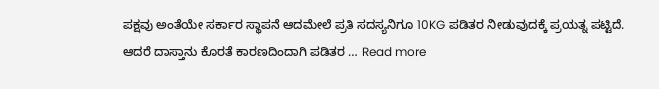ಪಕ್ಷವು ಅಂತೆಯೇ ಸರ್ಕಾರ ಸ್ಥಾಪನೆ ಆದಮೇಲೆ ಪ್ರತಿ ಸದಸ್ಯನಿಗೂ 10KG ಪಡಿತರ ನೀಡುವುದಕ್ಕೆ ಪ್ರಯತ್ನ ಪಟ್ಟಿದೆ. ಆದರೆ ದಾಸ್ತಾನು ಕೊರತೆ ಕಾರಣದಿಂದಾಗಿ ಪಡಿತರ … Read more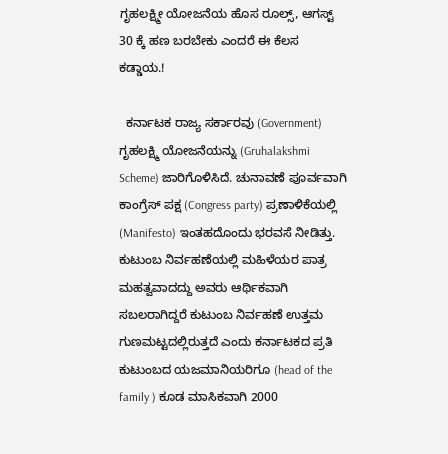ಗೃಹಲಕ್ಷ್ಮೀ ಯೋಜನೆಯ ಹೊಸ ರೂಲ್ಸ್, ಆಗಸ್ಟ್ 30 ಕ್ಕೆ ಹಣ ಬರಬೇಕು ಎಂದರೆ ಈ ಕೆಲಸ ಕಡ್ಡಾಯ.!

  ಕರ್ನಾಟಕ ರಾಜ್ಯ ಸರ್ಕಾರವು (Government) ಗೃಹಲಕ್ಷ್ಮಿ ಯೋಜನೆಯನ್ನು (Gruhalakshmi Scheme) ಜಾರಿಗೊಳಿಸಿದೆ. ಚುನಾವಣೆ ಪೂರ್ವವಾಗಿ ಕಾಂಗ್ರೆಸ್ ಪಕ್ಷ (Congress party) ಪ್ರಣಾಳಿಕೆಯಲ್ಲಿ (Manifesto) ಇಂತಹದೊಂದು ಭರವಸೆ ನೀಡಿತ್ತು. ಕುಟುಂಬ ನಿರ್ವಹಣೆಯಲ್ಲಿ ಮಹಿಳೆಯರ ಪಾತ್ರ ಮಹತ್ವವಾದದ್ದು ಅವರು ಆರ್ಥಿಕವಾಗಿ ಸಬಲರಾಗಿದ್ದರೆ ಕುಟುಂಬ ನಿರ್ವಹಣೆ ಉತ್ತಮ ಗುಣಮಟ್ಟದಲ್ಲಿರುತ್ತದೆ ಎಂದು ಕರ್ನಾಟಕದ ಪ್ರತಿ ಕುಟುಂಬದ ಯಜಮಾನಿಯರಿಗೂ (head of the family ) ಕೂಡ ಮಾಸಿಕವಾಗಿ 2000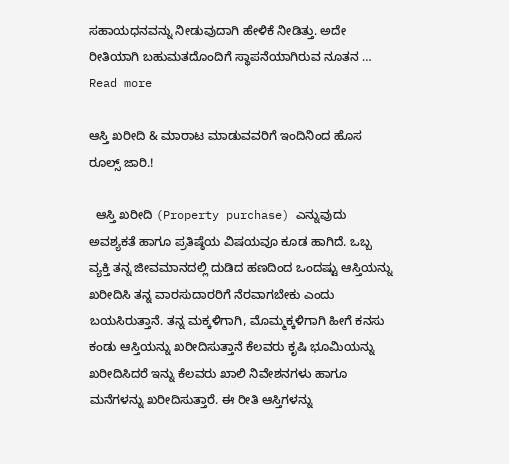ಸಹಾಯಧನವನ್ನು ನೀಡುವುದಾಗಿ ಹೇಳಿಕೆ ನೀಡಿತ್ತು. ಅದೇ ರೀತಿಯಾಗಿ ಬಹುಮತದೊಂದಿಗೆ ಸ್ಥಾಪನೆಯಾಗಿರುವ ನೂತನ … Read more

ಆಸ್ತಿ ಖರೀದಿ & ಮಾರಾಟ ಮಾಡುವವರಿಗೆ ಇಂದಿನಿಂದ ಹೊಸ ರೂಲ್ಸ್‌ ಜಾರಿ.!

  ಆಸ್ತಿ ಖರೀದಿ (Property purchase) ಎನ್ನುವುದು ಅವಶ್ಯಕತೆ ಹಾಗೂ ಪ್ರತಿಷ್ಠೆಯ ವಿಷಯವೂ ಕೂಡ ಹಾಗಿದೆ. ಒಬ್ಬ ವ್ಯಕ್ತಿ ತನ್ನ ಜೀವಮಾನದಲ್ಲಿ ದುಡಿದ ಹಣದಿಂದ ಒಂದಷ್ಟು ಆಸ್ತಿಯನ್ನು ಖರೀದಿಸಿ ತನ್ನ ವಾರಸುದಾರರಿಗೆ ನೆರವಾಗಬೇಕು ಎಂದು ಬಯಸಿರುತ್ತಾನೆ. ತನ್ನ ಮಕ್ಕಳಿಗಾಗಿ, ಮೊಮ್ಮಕ್ಕಳಿಗಾಗಿ ಹೀಗೆ ಕನಸು ಕಂಡು ಆಸ್ತಿಯನ್ನು ಖರೀದಿಸುತ್ತಾನೆ ಕೆಲವರು ಕೃಷಿ ಭೂಮಿಯನ್ನು ಖರೀದಿಸಿದರೆ ಇನ್ನು ಕೆಲವರು ಖಾಲಿ ನಿವೇಶನಗಳು ಹಾಗೂ ಮನೆಗಳನ್ನು ಖರೀದಿಸುತ್ತಾರೆ. ಈ ರೀತಿ ಆಸ್ತಿಗಳನ್ನು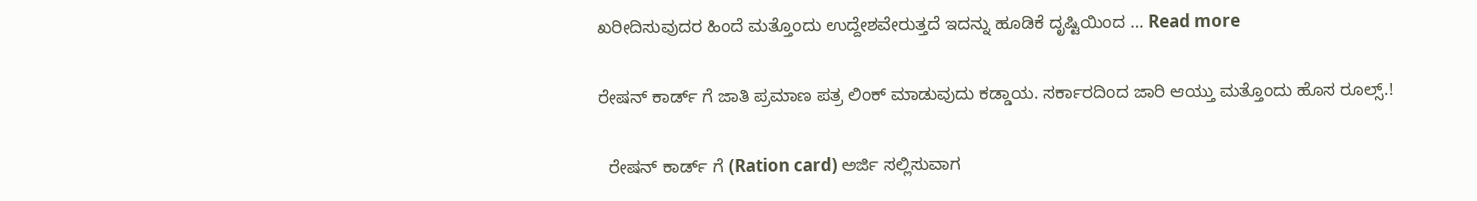ಖರೀದಿಸುವುದರ ಹಿಂದೆ ಮತ್ತೊಂದು ಉದ್ದೇಶವೇರುತ್ತದೆ ಇದನ್ನು ಹೂಡಿಕೆ ದೃಷ್ಟಿಯಿಂದ … Read more

ರೇಷನ್ ಕಾರ್ಡ್ ಗೆ ಜಾತಿ ಪ್ರಮಾಣ ಪತ್ರ ಲಿಂಕ್ ಮಾಡುವುದು ಕಡ್ಡಾಯ. ಸರ್ಕಾರದಿಂದ ಜಾರಿ ಆಯ್ತು ಮತ್ತೊಂದು ಹೊಸ ರೂಲ್ಸ್.!

  ರೇಷನ್ ಕಾರ್ಡ್ ಗೆ (Ration card) ಅರ್ಜಿ ಸಲ್ಲಿಸುವಾಗ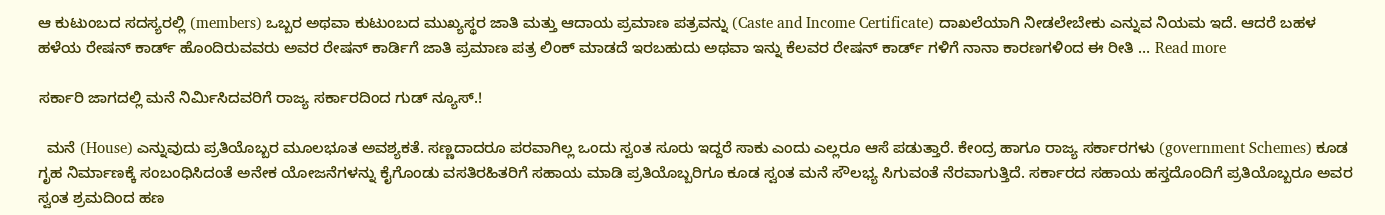ಆ ಕುಟುಂಬದ ಸದಸ್ಯರಲ್ಲಿ (members) ಒಬ್ಬರ ಅಥವಾ ಕುಟುಂಬದ ಮುಖ್ಯಸ್ಥರ ಜಾತಿ ಮತ್ತು ಆದಾಯ ಪ್ರಮಾಣ ಪತ್ರವನ್ನು (Caste and Income Certificate) ದಾಖಲೆಯಾಗಿ ನೀಡಲೇಬೇಕು ಎನ್ನುವ ನಿಯಮ ಇದೆ. ಆದರೆ ಬಹಳ ಹಳೆಯ ರೇಷನ್ ಕಾರ್ಡ್ ಹೊಂದಿರುವವರು ಅವರ ರೇಷನ್ ಕಾರ್ಡಿಗೆ ಜಾತಿ ಪ್ರಮಾಣ ಪತ್ರ ಲಿಂಕ್ ಮಾಡದೆ ಇರಬಹುದು ಅಥವಾ ಇನ್ನು ಕೆಲವರ ರೇಷನ್ ಕಾರ್ಡ್ ಗಳಿಗೆ ನಾನಾ ಕಾರಣಗಳಿಂದ ಈ ರೀತಿ … Read more

ಸರ್ಕಾರಿ ಜಾಗದಲ್ಲಿ ಮನೆ ನಿರ್ಮಿಸಿದವರಿಗೆ ರಾಜ್ಯ ಸರ್ಕಾರದಿಂದ ಗುಡ್ ನ್ಯೂಸ್.!

  ಮನೆ (House) ಎನ್ನುವುದು ಪ್ರತಿಯೊಬ್ಬರ ಮೂಲಭೂತ ಅವಶ್ಯಕತೆ. ಸಣ್ಣದಾದರೂ ಪರವಾಗಿಲ್ಲ ಒಂದು ಸ್ವಂತ ಸೂರು ಇದ್ದರೆ ಸಾಕು ಎಂದು ಎಲ್ಲರೂ ಆಸೆ ಪಡುತ್ತಾರೆ. ಕೇಂದ್ರ ಹಾಗೂ ರಾಜ್ಯ ಸರ್ಕಾರಗಳು (government Schemes) ಕೂಡ ಗೃಹ ನಿರ್ಮಾಣಕ್ಕೆ ಸಂಬಂಧಿಸಿದಂತೆ ಅನೇಕ ಯೋಜನೆಗಳನ್ನು ಕೈಗೊಂಡು ವಸತಿರಹಿತರಿಗೆ ಸಹಾಯ ಮಾಡಿ ಪ್ರತಿಯೊಬ್ಬರಿಗೂ ಕೂಡ ಸ್ವಂತ ಮನೆ ಸೌಲಭ್ಯ ಸಿಗುವಂತೆ ನೆರವಾಗುತ್ತಿದೆ. ಸರ್ಕಾರದ ಸಹಾಯ ಹಸ್ತದೊಂದಿಗೆ ಪ್ರತಿಯೊಬ್ಬರೂ ಅವರ ಸ್ವಂತ ಶ್ರಮದಿಂದ ಹಣ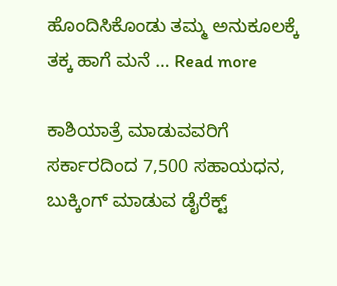ಹೊಂದಿಸಿಕೊಂಡು ತಮ್ಮ ಅನುಕೂಲಕ್ಕೆ ತಕ್ಕ ಹಾಗೆ ಮನೆ … Read more

ಕಾಶಿಯಾತ್ರೆ ಮಾಡುವವರಿಗೆ ಸರ್ಕಾರದಿಂದ 7,500 ಸಹಾಯಧನ, ಬುಕ್ಕಿಂಗ್ ಮಾಡುವ ಡೈರೆಕ್ಟ್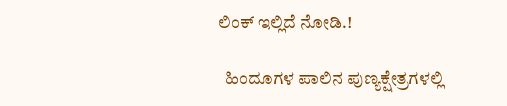ಲಿಂಕ್ ಇಲ್ಲಿದೆ ನೋಡಿ.!

  ಹಿಂದೂಗಳ ಪಾಲಿನ ಪುಣ್ಯಕ್ಷೇತ್ರಗಳಲ್ಲಿ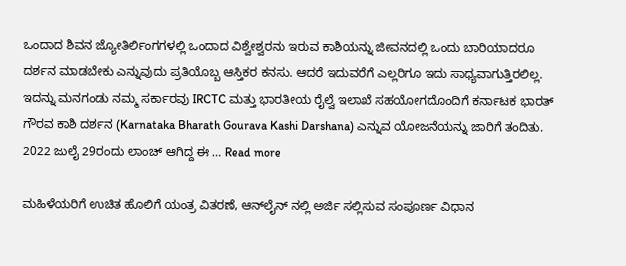ಒಂದಾದ ಶಿವನ ಜ್ಯೋತಿರ್ಲಿಂಗಗಳಲ್ಲಿ ಒಂದಾದ ವಿಶ್ವೇಶ್ವರನು ಇರುವ ಕಾಶಿಯನ್ನು ಜೀವನದಲ್ಲಿ ಒಂದು ಬಾರಿಯಾದರೂ ದರ್ಶನ ಮಾಡಬೇಕು ಎನ್ನುವುದು ಪ್ರತಿಯೊಬ್ಬ ಆಸ್ತಿಕರ ಕನಸು. ಆದರೆ ಇದುವರೆಗೆ ಎಲ್ಲರಿಗೂ ಇದು ಸಾಧ್ಯವಾಗುತ್ತಿರಲಿಲ್ಲ. ಇದನ್ನು ಮನಗಂಡು ನಮ್ಮ ಸರ್ಕಾರವು IRCTC ಮತ್ತು ಭಾರತೀಯ ರೈಲ್ವೆ ಇಲಾಖೆ ಸಹಯೋಗದೊಂದಿಗೆ ಕರ್ನಾಟಕ ಭಾರತ್ ಗೌರವ ಕಾಶಿ ದರ್ಶನ (Karnataka Bharath Gourava Kashi Darshana) ಎನ್ನುವ ಯೋಜನೆಯನ್ನು ಜಾರಿಗೆ ತಂದಿತು. 2022 ಜುಲೈ 29ರಂದು ಲಾಂಚ್ ಆಗಿದ್ದ ಈ … Read more

ಮಹಿಳೆಯರಿಗೆ ಉಚಿತ ಹೊಲಿಗೆ ಯಂತ್ರ ವಿತರಣೆ, ಆನ್‌ಲೈನ್‌ ನಲ್ಲಿ ಅರ್ಜಿ ಸಲ್ಲಿಸುವ ಸಂಪೂರ್ಣ ವಿಧಾನ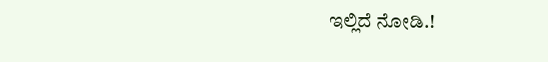ಇಲ್ಲಿದೆ ನೋಡಿ.!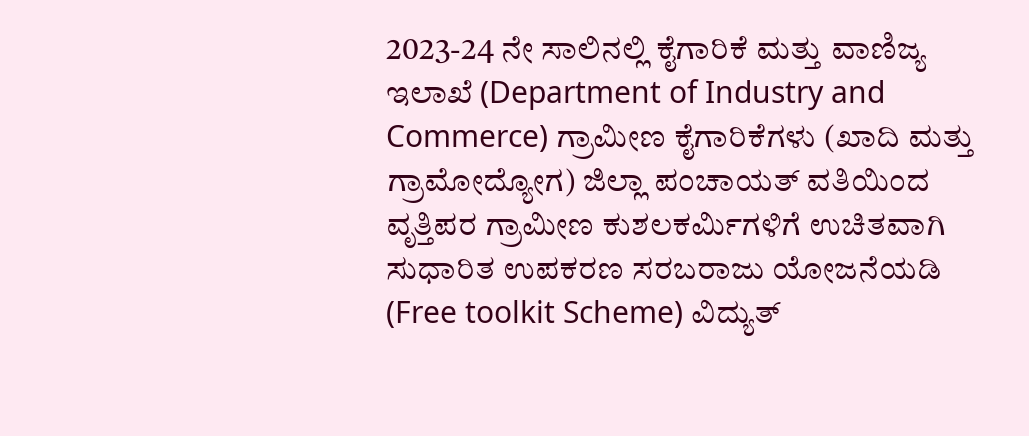2023-24 ನೇ ಸಾಲಿನಲ್ಲಿ ಕೈಗಾರಿಕೆ ಮತ್ತು ವಾಣಿಜ್ಯ ಇಲಾಖೆ (Department of Industry and Commerce) ಗ್ರಾಮೀಣ ಕೈಗಾರಿಕೆಗಳು (ಖಾದಿ ಮತ್ತು ಗ್ರಾಮೋದ್ಯೋಗ) ಜಿಲ್ಲಾ ಪಂಚಾಯತ್ ವತಿಯಿಂದ ವೃತ್ತಿಪರ ಗ್ರಾಮೀಣ ಕುಶಲಕರ್ಮಿಗಳಿಗೆ ಉಚಿತವಾಗಿ ಸುಧಾರಿತ ಉಪಕರಣ ಸರಬರಾಜು ಯೋಜನೆಯಡಿ (Free toolkit Scheme) ವಿದ್ಯುತ್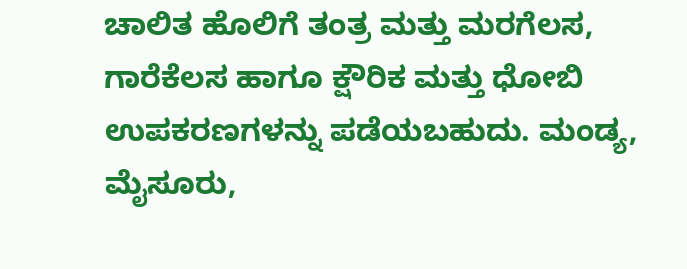ಚಾಲಿತ ಹೊಲಿಗೆ ತಂತ್ರ ಮತ್ತು ಮರಗೆಲಸ, ಗಾರೆಕೆಲಸ ಹಾಗೂ ಕ್ಷೌರಿಕ ಮತ್ತು ಧೋಬಿ ಉಪಕರಣಗಳನ್ನು ಪಡೆಯಬಹುದು. ಮಂಡ್ಯ, ಮೈಸೂರು,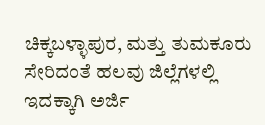ಚಿಕ್ಕಬಳ್ಳಾಪುರ, ಮತ್ತು ತುಮಕೂರು ಸೇರಿದಂತೆ ಹಲವು ಜಿಲ್ಲೆಗಳಲ್ಲಿ ಇದಕ್ಕಾಗಿ ಅರ್ಜಿ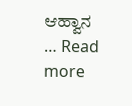ಆಹ್ವಾನ … Read more